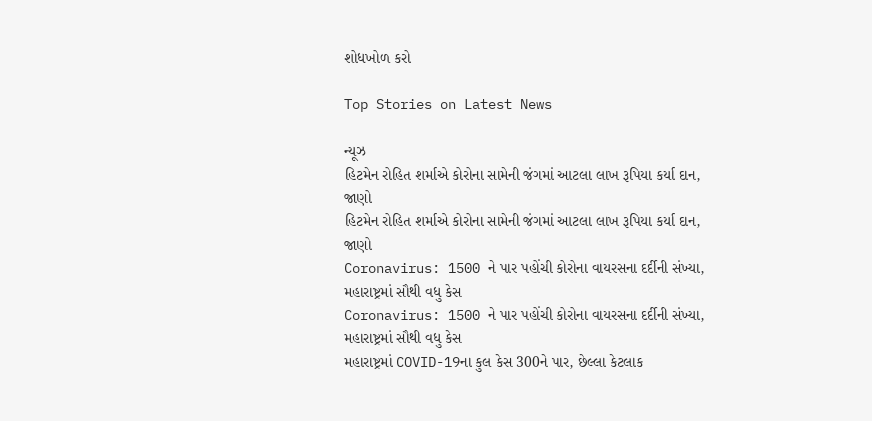શોધખોળ કરો

Top Stories on Latest News

ન્યૂઝ
હિટમેન રોહિત શર્માએ કોરોના સામેની જંગમાં આટલા લાખ રૂપિયા કર્યા દાન, જાણો
હિટમેન રોહિત શર્માએ કોરોના સામેની જંગમાં આટલા લાખ રૂપિયા કર્યા દાન, જાણો
Coronavirus: 1500 ને પાર પહોંચી કોરોના વાયરસના દર્દીની સંખ્યા, મહારાષ્ટ્રમાં સૌથી વધુ કેસ
Coronavirus: 1500 ને પાર પહોંચી કોરોના વાયરસના દર્દીની સંખ્યા, મહારાષ્ટ્રમાં સૌથી વધુ કેસ
મહારાષ્ટ્રમાં COVID-19ના કુલ કેસ 300ને પાર, છેલ્લા કેટલાક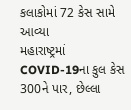કલાકોમાં 72 કેસ સામે આવ્યા
મહારાષ્ટ્રમાં COVID-19ના કુલ કેસ 300ને પાર, છેલ્લા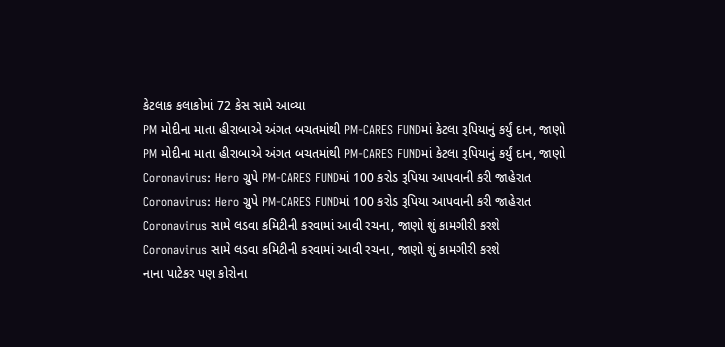કેટલાક કલાકોમાં 72 કેસ સામે આવ્યા
PM મોદીના માતા હીરાબાએ અંગત બચતમાંથી PM-CARES FUNDમાં કેટલા રૂપિયાનું કર્યું દાન, જાણો
PM મોદીના માતા હીરાબાએ અંગત બચતમાંથી PM-CARES FUNDમાં કેટલા રૂપિયાનું કર્યું દાન, જાણો
Coronavirus: Hero ગ્રુપે PM-CARES FUNDમાં 100 કરોડ રૂપિયા આપવાની કરી જાહેરાત
Coronavirus: Hero ગ્રુપે PM-CARES FUNDમાં 100 કરોડ રૂપિયા આપવાની કરી જાહેરાત
Coronavirus સામે લડવા કમિટીની કરવામાં આવી રચના, જાણો શું કામગીરી કરશે
Coronavirus સામે લડવા કમિટીની કરવામાં આવી રચના, જાણો શું કામગીરી કરશે
નાના પાટેકર પણ કોરોના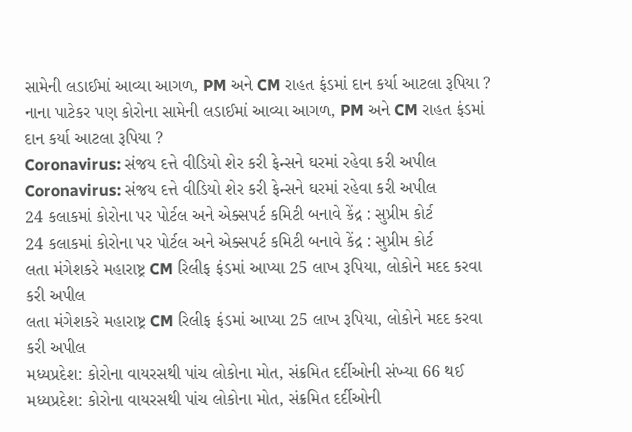સામેની લડાઈમાં આવ્યા આગળ, PM અને CM રાહત ફંડમાં દાન કર્યા આટલા રૂપિયા ?
નાના પાટેકર પણ કોરોના સામેની લડાઈમાં આવ્યા આગળ, PM અને CM રાહત ફંડમાં દાન કર્યા આટલા રૂપિયા ?
Coronavirus: સંજય દત્તે વીડિયો શેર કરી ફેન્સને ઘરમાં રહેવા કરી અપીલ
Coronavirus: સંજય દત્તે વીડિયો શેર કરી ફેન્સને ઘરમાં રહેવા કરી અપીલ
24 કલાકમાં કોરોના પર પોર્ટલ અને એક્સપર્ટ કમિટી બનાવે કેંદ્ર : સુપ્રીમ કોર્ટ
24 કલાકમાં કોરોના પર પોર્ટલ અને એક્સપર્ટ કમિટી બનાવે કેંદ્ર : સુપ્રીમ કોર્ટ
લતા મંગેશકરે મહારાષ્ટ્ર CM રિલીફ ફંડમાં આપ્યા 25 લાખ રૂપિયા, લોકોને મદદ કરવા કરી અપીલ
લતા મંગેશકરે મહારાષ્ટ્ર CM રિલીફ ફંડમાં આપ્યા 25 લાખ રૂપિયા, લોકોને મદદ કરવા કરી અપીલ
મધ્યપ્રદેશ: કોરોના વાયરસથી પાંચ લોકોના મોત, સંક્રમિત દર્દીઓની સંખ્યા 66 થઈ
મધ્યપ્રદેશ: કોરોના વાયરસથી પાંચ લોકોના મોત, સંક્રમિત દર્દીઓની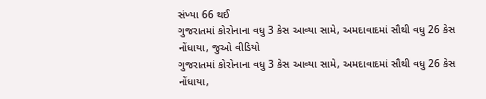સંખ્યા 66 થઈ
ગુજરાતમાં કોરોનાના વધુ 3 કેસ આવ્યા સામે, અમદાવાદમાં સૌથી વધુ 26 કેસ નોંધાયા, જુઓ વીડિયો
ગુજરાતમાં કોરોનાના વધુ 3 કેસ આવ્યા સામે, અમદાવાદમાં સૌથી વધુ 26 કેસ નોંધાયા,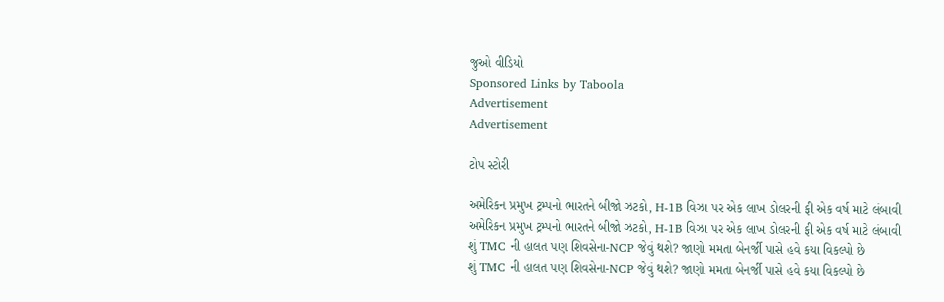જુઓ વીડિયો
Sponsored Links by Taboola
Advertisement
Advertisement

ટોપ સ્ટોરી

અમેરિકન પ્રમુખ ટ્રમ્પનો ભારતને બીજો ઝટકો, H-1B વિઝા પર એક લાખ ડોલરની ફી એક વર્ષ માટે લંબાવી
અમેરિકન પ્રમુખ ટ્રમ્પનો ભારતને બીજો ઝટકો, H-1B વિઝા પર એક લાખ ડોલરની ફી એક વર્ષ માટે લંબાવી
શું TMC ની હાલત પણ શિવસેના-NCP જેવું થશે? જાણો મમતા બેનર્જી પાસે હવે કયા વિકલ્પો છે
શું TMC ની હાલત પણ શિવસેના-NCP જેવું થશે? જાણો મમતા બેનર્જી પાસે હવે કયા વિકલ્પો છે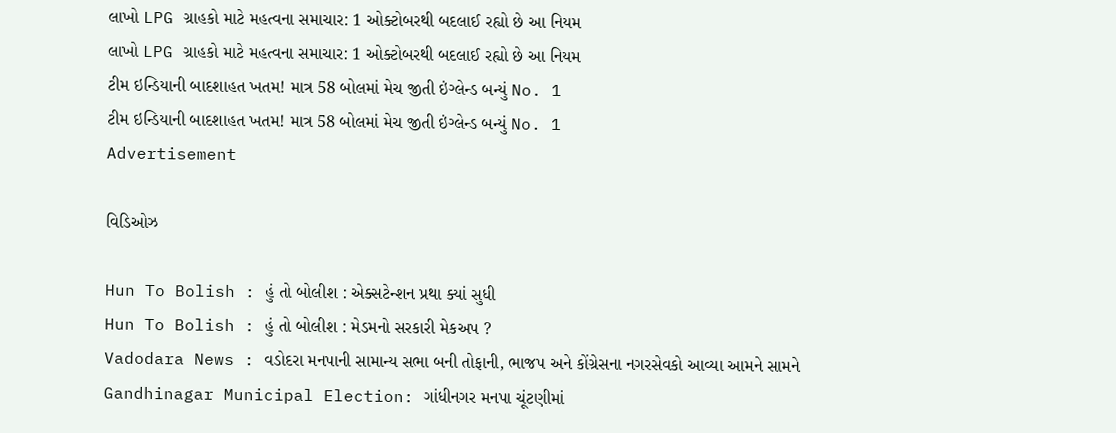લાખો LPG ગ્રાહકો માટે મહત્વના સમાચાર: 1 ઓક્ટોબરથી બદલાઈ રહ્યો છે આ નિયમ
લાખો LPG ગ્રાહકો માટે મહત્વના સમાચાર: 1 ઓક્ટોબરથી બદલાઈ રહ્યો છે આ નિયમ
ટીમ ઇન્ડિયાની બાદશાહત ખતમ! માત્ર 58 બોલમાં મેચ જીતી ઇંગ્લેન્ડ બન્યું No. 1
ટીમ ઇન્ડિયાની બાદશાહત ખતમ! માત્ર 58 બોલમાં મેચ જીતી ઇંગ્લેન્ડ બન્યું No. 1
Advertisement

વિડિઓઝ

Hun To Bolish : હું તો બોલીશ : એક્સટેન્શન પ્રથા ક્યાં સુધી
Hun To Bolish : હું તો બોલીશ : મેડમનો સરકારી મેકઅપ ?
Vadodara News : વડોદરા મનપાની સામાન્ય સભા બની તોફાની, ભાજપ અને કોંગ્રેસના નગરસેવકો આવ્યા આમને સામને
Gandhinagar Municipal Election: ગાંધીનગર મનપા ચૂંટણીમાં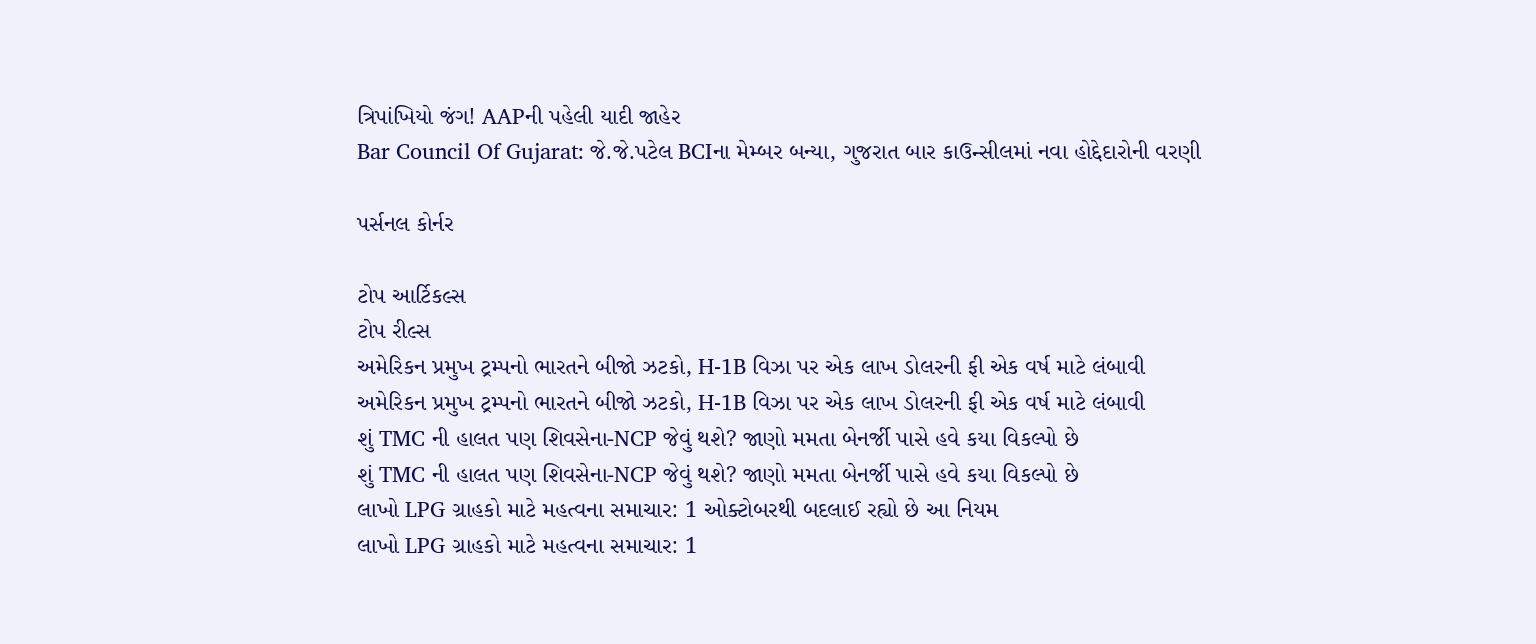ત્રિપાંખિયો જંગ! AAPની પહેલી યાદી જાહેર
Bar Council Of Gujarat: જે.જે.પટેલ BCIના મેમ્બર બન્યા, ગુજરાત બાર કાઉન્સીલમાં નવા હોદ્દેદારોની વરણી

પર્સનલ કોર્નર

ટોપ આર્ટિકલ્સ
ટોપ રીલ્સ
અમેરિકન પ્રમુખ ટ્રમ્પનો ભારતને બીજો ઝટકો, H-1B વિઝા પર એક લાખ ડોલરની ફી એક વર્ષ માટે લંબાવી
અમેરિકન પ્રમુખ ટ્રમ્પનો ભારતને બીજો ઝટકો, H-1B વિઝા પર એક લાખ ડોલરની ફી એક વર્ષ માટે લંબાવી
શું TMC ની હાલત પણ શિવસેના-NCP જેવું થશે? જાણો મમતા બેનર્જી પાસે હવે કયા વિકલ્પો છે
શું TMC ની હાલત પણ શિવસેના-NCP જેવું થશે? જાણો મમતા બેનર્જી પાસે હવે કયા વિકલ્પો છે
લાખો LPG ગ્રાહકો માટે મહત્વના સમાચાર: 1 ઓક્ટોબરથી બદલાઈ રહ્યો છે આ નિયમ
લાખો LPG ગ્રાહકો માટે મહત્વના સમાચાર: 1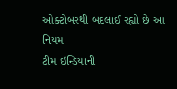ઓક્ટોબરથી બદલાઈ રહ્યો છે આ નિયમ
ટીમ ઇન્ડિયાની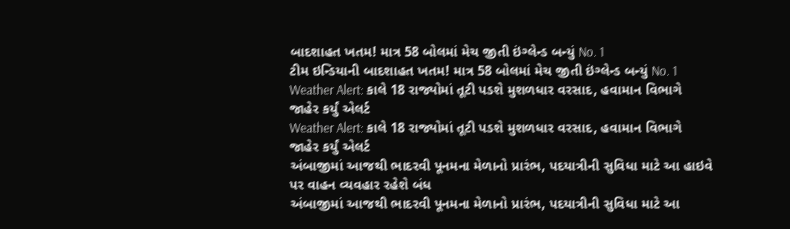બાદશાહત ખતમ! માત્ર 58 બોલમાં મેચ જીતી ઇંગ્લેન્ડ બન્યું No. 1
ટીમ ઇન્ડિયાની બાદશાહત ખતમ! માત્ર 58 બોલમાં મેચ જીતી ઇંગ્લેન્ડ બન્યું No. 1
Weather Alert: કાલે 18 રાજ્યોમાં તૂટી પડશે મુશળધાર વરસાદ, હવામાન વિભાગે જાહેર કર્યું એલર્ટ
Weather Alert: કાલે 18 રાજ્યોમાં તૂટી પડશે મુશળધાર વરસાદ, હવામાન વિભાગે જાહેર કર્યું એલર્ટ
અંબાજીમાં આજથી ભાદરવી પૂનમના મેળાનો પ્રારંભ, પદયાત્રીની સુવિધા માટે આ હાઇવે પર વાહન વ્યવહાર રહેશે બંધ
અંબાજીમાં આજથી ભાદરવી પૂનમના મેળાનો પ્રારંભ, પદયાત્રીની સુવિધા માટે આ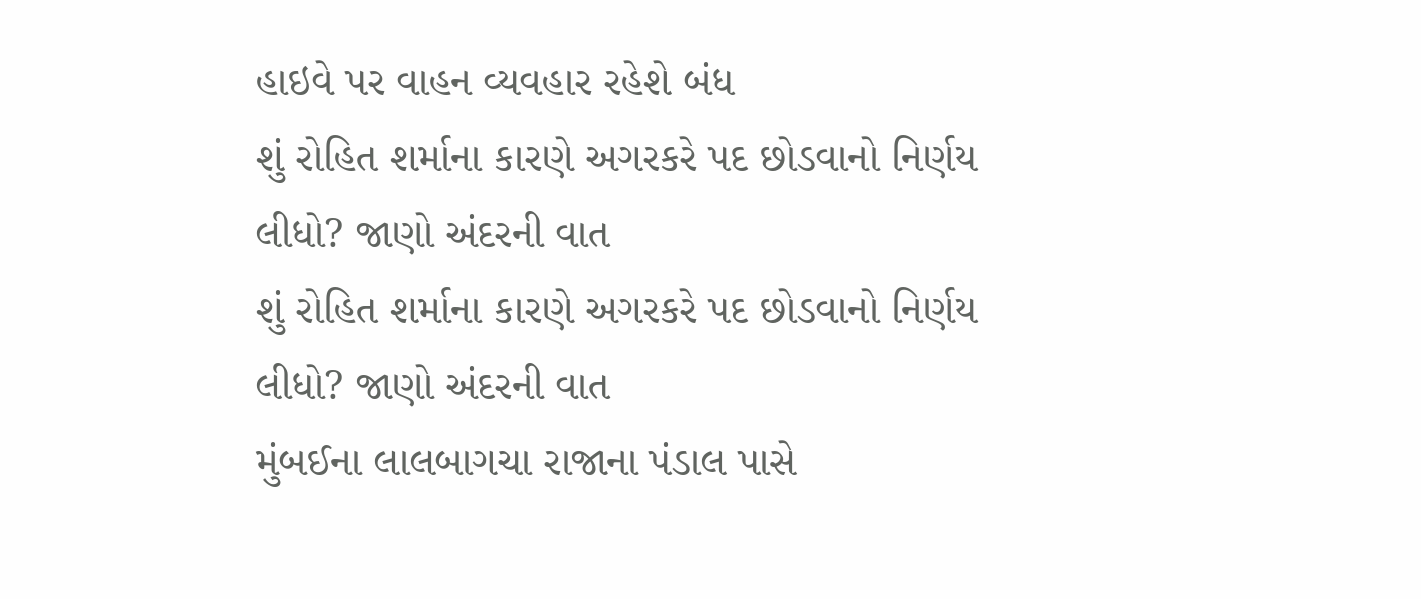હાઇવે પર વાહન વ્યવહાર રહેશે બંધ
શું રોહિત શર્માના કારણે અગરકરે પદ છોડવાનો નિર્ણય લીધો? જાણો અંદરની વાત
શું રોહિત શર્માના કારણે અગરકરે પદ છોડવાનો નિર્ણય લીધો? જાણો અંદરની વાત
મુંબઈના લાલબાગચા રાજાના પંડાલ પાસે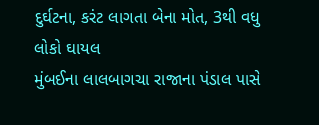દુર્ઘટના, કરંટ લાગતા બેના મોત, 3થી વધુ લોકો ઘાયલ
મુંબઈના લાલબાગચા રાજાના પંડાલ પાસે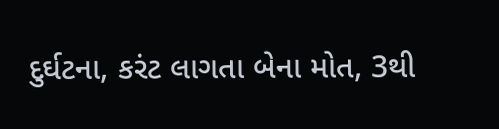દુર્ઘટના, કરંટ લાગતા બેના મોત, 3થી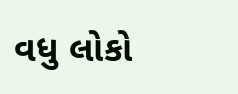વધુ લોકો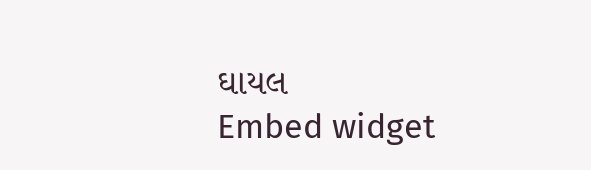ઘાયલ
Embed widget